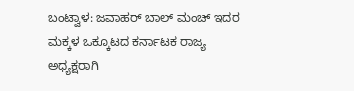ಬಂಟ್ವಾಳ: ಜವಾಹರ್ ಬಾಲ್ ಮಂಚ್ ಇದರ ಮಕ್ಕಳ ಒಕ್ಕೂಟದ ಕರ್ನಾಟಕ ರಾಜ್ಯ ಅಧ್ಯಕ್ಷರಾಗಿ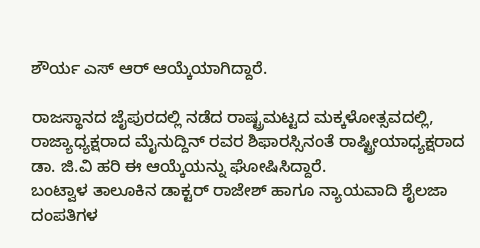ಶೌರ್ಯ ಎಸ್ ಆರ್ ಆಯ್ಕೆಯಾಗಿದ್ದಾರೆ.

ರಾಜಸ್ಥಾನದ ಜೈಪುರದಲ್ಲಿ ನಡೆದ ರಾಷ್ಟ್ರಮಟ್ಟದ ಮಕ್ಕಳೋತ್ಸವದಲ್ಲಿ, ರಾಜ್ಯಾಧ್ಯಕ್ಷರಾದ ಮೈನುದ್ದಿನ್ ರವರ ಶಿಫಾರಸ್ಸಿನಂತೆ ರಾಷ್ಟ್ರೀಯಾಧ್ಯಕ್ಷರಾದ ಡಾ. ಜಿ.ವಿ ಹರಿ ಈ ಆಯ್ಕೆಯನ್ನು ಘೋಷಿಸಿದ್ದಾರೆ.
ಬಂಟ್ವಾಳ ತಾಲೂಕಿನ ಡಾಕ್ಟರ್ ರಾಜೇಶ್ ಹಾಗೂ ನ್ಯಾಯವಾದಿ ಶೈಲಜಾ ದಂಪತಿಗಳ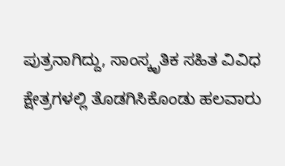ಪುತ್ರನಾಗಿದ್ದು, ಸಾಂಸ್ಕೃತಿಕ ಸಹಿತ ವಿವಿಧ ಕ್ಷೇತ್ರಗಳಲ್ಲಿ ತೊಡಗಿಸಿಕೊಂಡು ಹಲವಾರು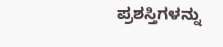ಪ್ರಶಸ್ತಿಗಳನ್ನು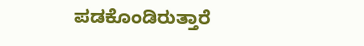ಪಡಕೊಂಡಿರುತ್ತಾರೆ